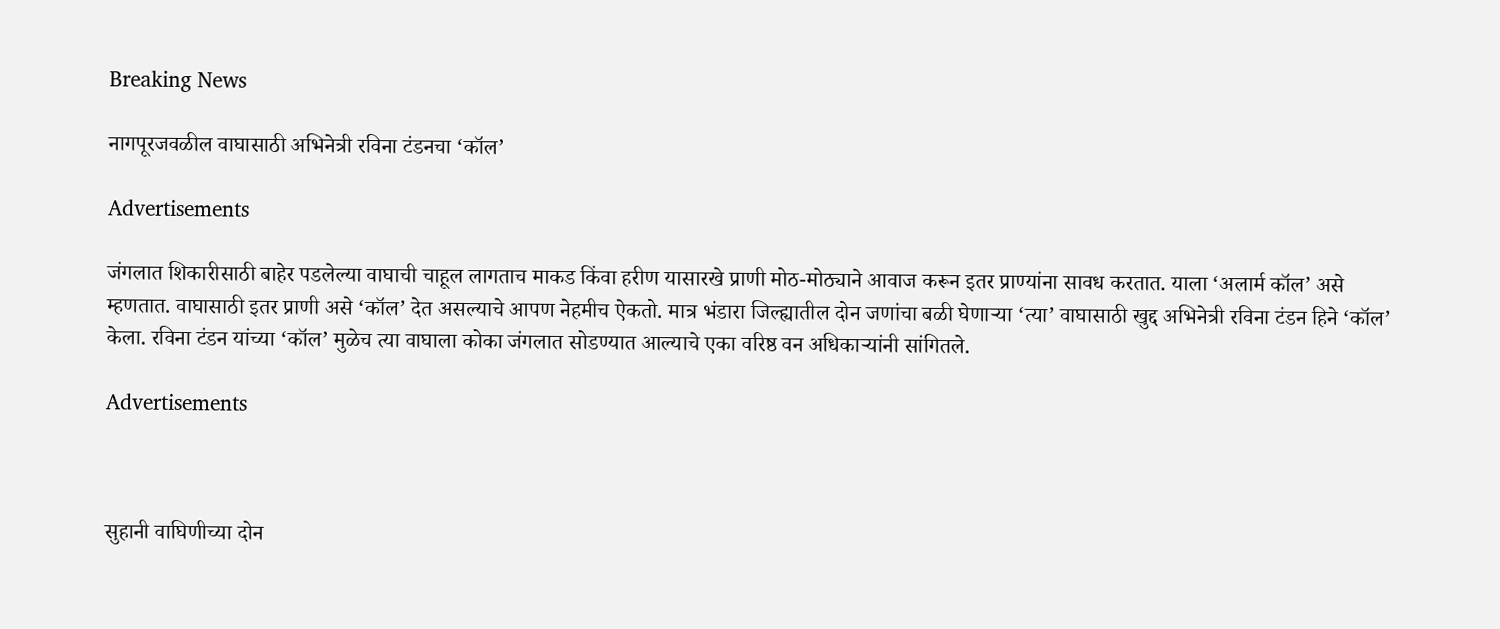Breaking News

नागपूरजवळील वाघासाठी अभिनेत्री रविना टंडनचा ‘कॉल’

Advertisements

जंगलात शिकारीसाठी बाहेर पडलेल्या वाघाची चाहूल लागताच माकड किंवा हरीण यासारखे प्राणी मोठ-मोठ्याने आवाज करून इतर प्राण्यांना सावध करतात. याला ‘अलार्म कॉल’ असे म्हणतात. वाघासाठी इतर प्राणी असे ‘कॉल’ देत असल्याचे आपण नेहमीच ऐकतो. मात्र भंडारा जिल्ह्यातील दोन जणांचा बळी घेणाऱ्या ‘त्या’ वाघासाठी खुद्द अभिनेत्री रविना टंडन हिने ‘कॉल’ केला. रविना टंडन यांच्या ‘कॉल’ मुळेच त्या वाघाला कोका जंगलात सोडण्यात आल्याचे एका वरिष्ठ वन अधिकाऱ्यांनी सांगितले.

Advertisements



सुहानी वाघिणीच्या दोन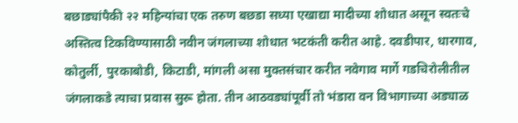बछाड्यांपैकी २२ महिन्यांचा एक तरुण बछडा सध्या एखाद्या मादीच्या शोधात असून स्वतःचे अस्तित्व टिकविण्यासाठी नवीन जंगलाच्या शोधात भटकंती करीत आहे. दवडीपार, धारगाव, कोतुर्ली, पुरकाबोडी, किटाडी, मांगली असा मुक्तसंचार करीत नवेगाव मार्गे गडचिरोलीतील जंगलाकडे त्याचा प्रवास सुरू होता. तीन आठवड्यांपूर्वी तो भंडारा वन विभागाच्या अड्याळ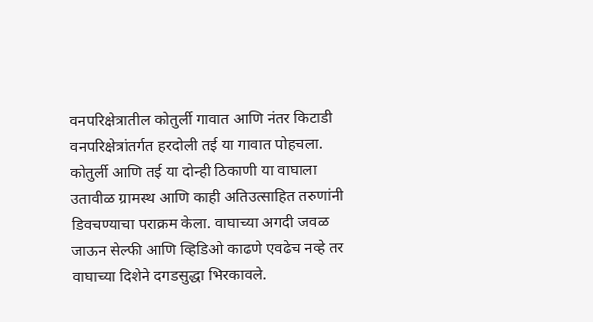वनपरिक्षेत्रातील कोतुर्ली गावात आणि नंतर किटाडी वनपरिक्षेत्रांतर्गत हरदोली तई या गावात पोहचला. कोतुर्ली आणि तई या दोन्ही ठिकाणी या वाघाला उतावीळ ग्रामस्थ आणि काही अतिउत्साहित तरुणांनी डिवचण्याचा पराक्रम केला. वाघाच्या अगदी जवळ जाऊन सेल्फी आणि व्हिडिओ काढणे एवढेच नव्हे तर वाघाच्या दिशेने दगडसुद्धा भिरकावले.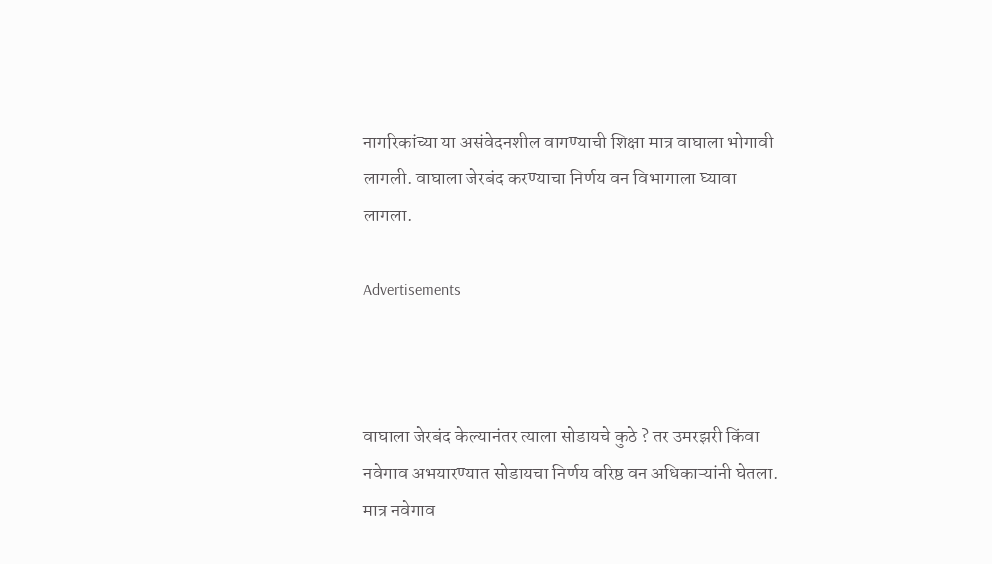नागरिकांच्या या असंवेदनशील वागण्याची शिक्षा मात्र वाघाला भोगावी लागली. वाघाला जेरबंद करण्याचा निर्णय वन विभागाला घ्यावा लागला.

Advertisements



वाघाला जेरबंद केल्यानंतर त्याला सोडायचे कुठे ? तर उमरझरी किंवा नवेगाव अभयारण्यात सोडायचा निर्णय वरिष्ठ वन अधिकाऱ्यांनी घेतला. मात्र नवेगाव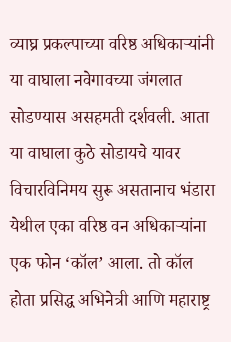व्याघ्र प्रकल्पाच्या वरिष्ठ अधिकाऱ्यांनी या वाघाला नवेगावच्या जंगलात सोडण्यास असहमती दर्शवली. आता या वाघाला कुठे सोडायचे यावर विचारविनिमय सुरू असतानाच भंडारा येथील एका वरिष्ठ वन अधिकाऱ्यांना एक फोन ‘कॉल’ आला. तो कॉल होता प्रसिद्ध अभिनेत्री आणि महाराष्ट्र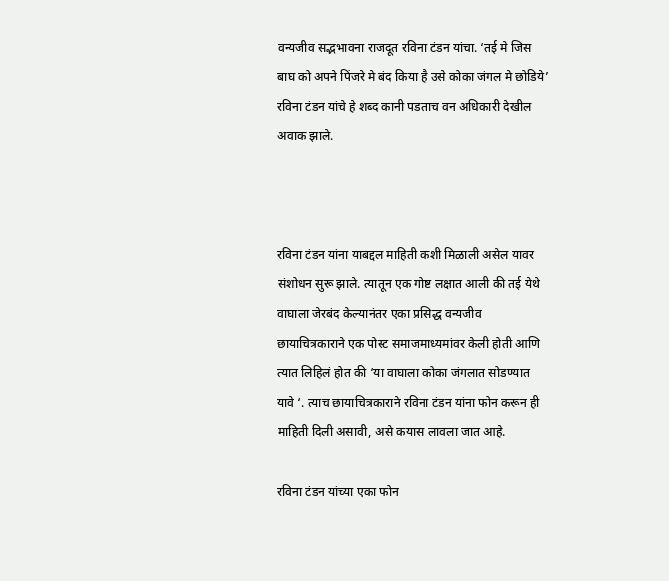वन्यजीव सद्भभावना राजदूत रविना टंडन यांचा. ‘तई मे जिस बाघ को अपने पिंजरे मे बंद किया है उसे कोका जंगल मे छोडिये’ रविना टंडन यांचे हे शब्द कानी पडताच वन अधिकारी देखील अवाक झाले.



रविना टंडन यांना याबद्दल माहिती कशी मिळाली असेल यावर संशोधन सुरू झाले. त्यातून एक गोष्ट लक्षात आली की तई येथे वाघाला जेरबंद केल्यानंतर एका प्रसिद्ध वन्यजीव छायाचित्रकाराने एक पोस्ट समाजमाध्यमांवर केली होती आणि त्यात लिहिलं होत की ‘या वाघाला कोका जंगलात सोडण्यात यावे ‘. त्याच छायाचित्रकाराने रविना टंडन यांना फोन करून ही माहिती दिली असावी, असे कयास लावला जात आहे.

रविना टंडन यांच्या एका फोन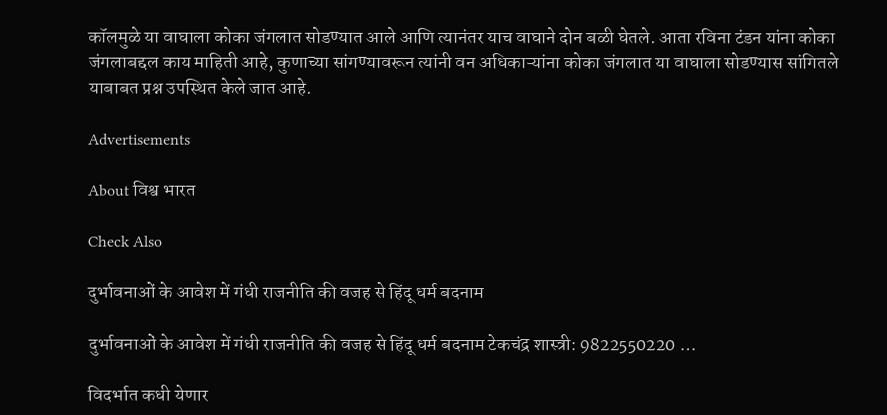कॉलमुळे या वाघाला कोका जंगलात सोडण्यात आले आणि त्यानंतर याच वाघाने दोन बळी घेतले. आता रविना टंडन यांना कोका जंगलाबद्दल काय माहिती आहे, कुणाच्या सांगण्यावरून त्यांनी वन अधिकाऱ्यांना कोका जंगलात या वाघाला सोडण्यास सांगितले याबाबत प्रश्न उपस्थित केले जात आहे.

Advertisements

About विश्व भारत

Check Also

दुर्भावनाओं के आवेश में गंधी राजनीति की वजह से हिंदू धर्म बदनाम

दुर्भावनाओं के आवेश में गंधी राजनीति की वजह से हिंदू धर्म बदनाम टेकचंद्र शास्त्री: 9822550220 …

विदर्भात कधी येणार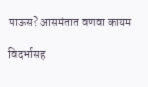पाऊस? आसमंतात वणवा कायम

विदर्भासह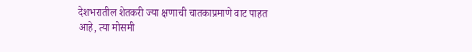देशभरातील शेतकरी ज्या क्षणाची चातकाप्रमाणे वाट पाहत आहे, त्या मोसमी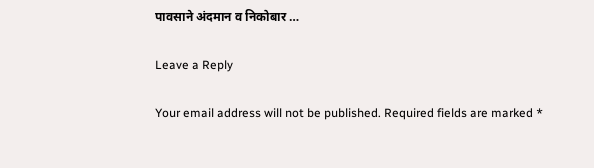पावसाने अंदमान व निकोबार …

Leave a Reply

Your email address will not be published. Required fields are marked *